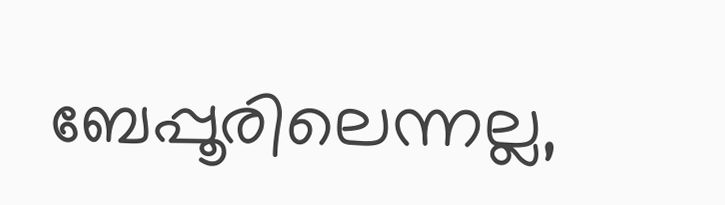ബേപ്പൂരിലെന്നല്ല,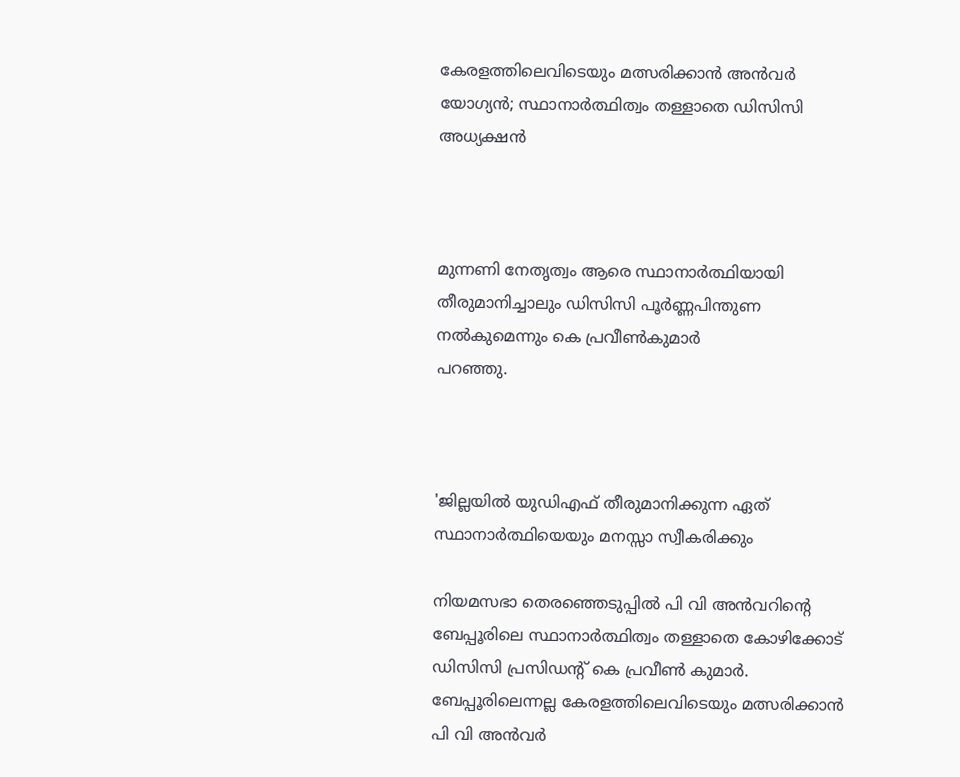കേരളത്തിലെവിടെയും മത്സരിക്കാന്‍ അന്‍വര്‍ യോഗ്യന്‍; സ്ഥാനാര്‍ത്ഥിത്വം തള്ളാതെ ഡിസിസി അധ്യക്ഷന്‍



മുന്നണി നേതൃത്വം ആരെ സ്ഥാനാര്‍ത്ഥിയായി തീരുമാനിച്ചാലും ഡിസിസി പൂര്‍ണ്ണപിന്തുണ നല്‍കുമെന്നും കെ പ്രവീണ്‍കുമാര്‍
പറഞ്ഞു.



'ജില്ലയില്‍ യുഡിഎഫ് തീരുമാനിക്കുന്ന ഏത് സ്ഥാനാര്‍ത്ഥിയെയും മനസ്സാ സ്വീകരിക്കും

നിയമസഭാ തെരഞ്ഞെടുപ്പില്‍ പി വി അന്‍വറിന്റെ ബേപ്പൂരിലെ സ്ഥാനാര്‍ത്ഥിത്വം തള്ളാതെ കോഴിക്കോട് ഡിസിസി പ്രസിഡന്റ് കെ പ്രവീണ്‍ കുമാര്‍. ബേപ്പൂരിലെന്നല്ല കേരളത്തിലെവിടെയും മത്സരിക്കാന്‍ പി വി അന്‍വര്‍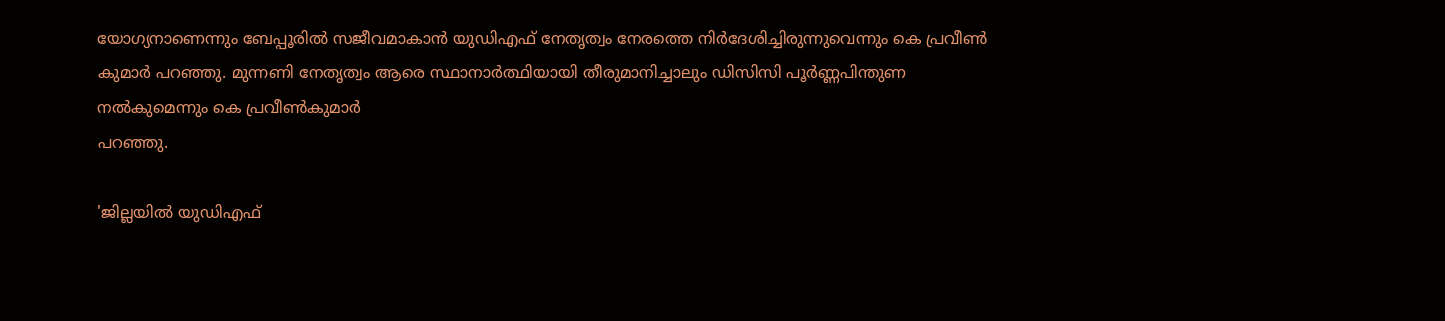യോഗ്യനാണെന്നും ബേപ്പൂരില്‍ സജീവമാകാന്‍ യുഡിഎഫ് നേതൃത്വം നേരത്തെ നിര്‍ദേശിച്ചിരുന്നുവെന്നും കെ പ്രവീണ്‍ കുമാര്‍ പറഞ്ഞു. മുന്നണി നേതൃത്വം ആരെ സ്ഥാനാര്‍ത്ഥിയായി തീരുമാനിച്ചാലും ഡിസിസി പൂര്‍ണ്ണപിന്തുണ നല്‍കുമെന്നും കെ പ്രവീണ്‍കുമാര്‍
പറഞ്ഞു.

'ജില്ലയില്‍ യുഡിഎഫ്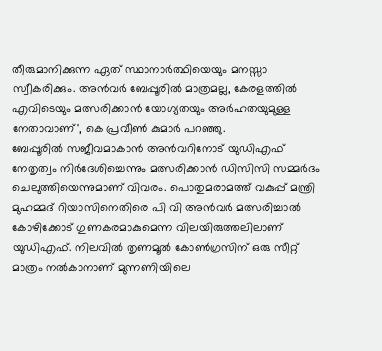തീരുമാനിക്കുന്ന ഏത് സ്ഥാനാര്‍ത്ഥിയെയും മനസ്സാ സ്വീകരിക്കും. അന്‍വര്‍ ബേപ്പൂരില്‍ മാത്രമല്ല, കേരളത്തില്‍ എവിടെയും മത്സരിക്കാന്‍ യോഗ്യതയും അര്‍ഹതയുമുള്ള നേതാവാണ്', കെ പ്രവീണ്‍ കുമാര്‍ പറഞ്ഞു.
ബേപ്പൂരില്‍ സജീവമാകാന്‍ അന്‍വറിനോട് യുഡിഎഫ് നേതൃത്വം നിര്‍ദേശിച്ചെന്നും മത്സരിക്കാന്‍ ഡിസിസി സമ്മര്‍ദം ചെലുത്തിയെന്നുമാണ് വിവരം. പൊതുമരാമത്ത് വകുപ്പ് മന്ത്രി മുഹമ്മദ് റിയാസിനെതിരെ പി വി അന്‍വര്‍ മത്സരിച്ചാല്‍ കോഴിക്കോട് ഗുണകരമാകുമെന്ന വിലയിരുത്തലിലാണ് യുഡിഎഫ്. നിലവില്‍ തൃണമൂല്‍ കോണ്‍ഗ്രസിന് ഒരു സീറ്റ് മാത്രം നല്‍കാനാണ് മുന്നണിയിലെ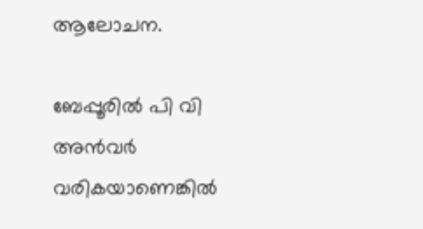ആലോചന.

ബേപ്പൂരില്‍ പി വി അന്‍വര്‍ വരികയാണെങ്കില്‍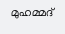മുഹമ്മദ്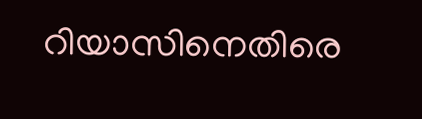റിയാസിനെതിരെ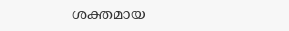ശക്തമായ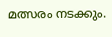മത്സരം നടക്കും.